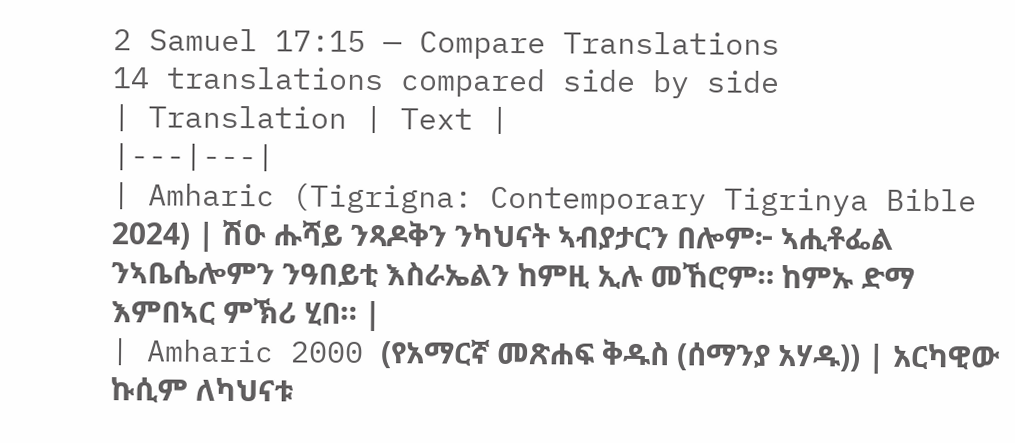2 Samuel 17:15 — Compare Translations
14 translations compared side by side
| Translation | Text |
|---|---|
| Amharic (Tigrigna: Contemporary Tigrinya Bible 2024) | ሽዑ ሑሻይ ንጻዶቅን ንካህናት ኣብያታርን በሎም፦ ኣሒቶፌል ንኣቤሴሎምን ንዓበይቲ እስራኤልን ከምዚ ኢሉ መኸሮም። ከምኡ ድማ እምበኣር ምኽሪ ሂበ። |
| Amharic 2000 (የአማርኛ መጽሐፍ ቅዱስ (ሰማንያ አሃዱ)) | አርካዊው ኩሲም ለካህናቱ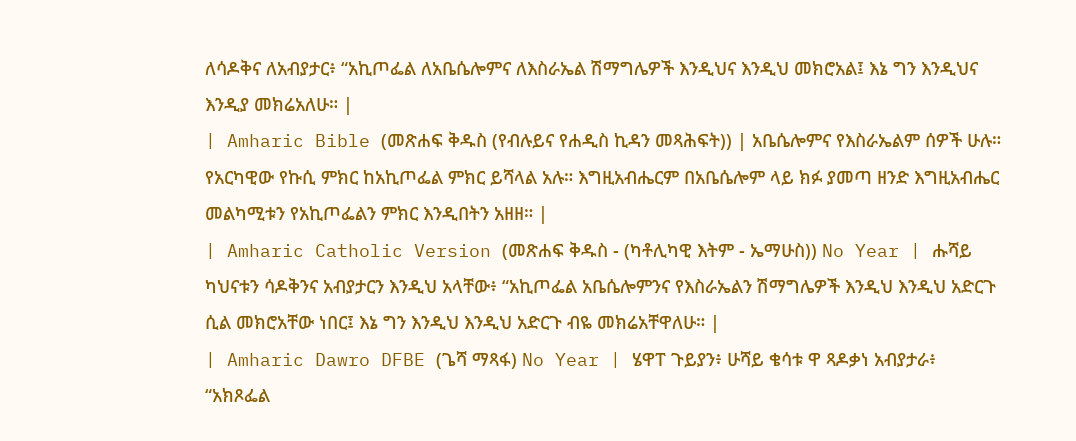ለሳዶቅና ለአብያታር፥ “አኪጦፌል ለአቤሴሎምና ለእስራኤል ሽማግሌዎች እንዲህና እንዲህ መክሮአል፤ እኔ ግን እንዲህና እንዲያ መክሬአለሁ። |
| Amharic Bible (መጽሐፍ ቅዱስ (የብሉይና የሐዲስ ኪዳን መጻሕፍት)) | አቤሴሎምና የእስራኤልም ሰዎች ሁሉ። የአርካዊው የኩሲ ምክር ከአኪጦፌል ምክር ይሻላል አሉ። እግዚአብሔርም በአቤሴሎም ላይ ክፉ ያመጣ ዘንድ እግዚአብሔር መልካሚቱን የአኪጦፌልን ምክር እንዲበትን አዘዘ። |
| Amharic Catholic Version (መጽሐፍ ቅዱስ - (ካቶሊካዊ እትም - ኤማሁስ)) No Year | ሑሻይ ካህናቱን ሳዶቅንና አብያታርን እንዲህ አላቸው፥ “አኪጦፌል አቤሴሎምንና የእስራኤልን ሽማግሌዎች እንዲህ እንዲህ አድርጉ ሲል መክሮአቸው ነበር፤ እኔ ግን እንዲህ እንዲህ አድርጉ ብዬ መክሬአቸዋለሁ። |
| Amharic Dawro DFBE (ጌሻ ማጻፋ) No Year | ሄዋፐ ጉይያን፥ ሁሻይ ቄሳቱ ዋ ጻዶቃነ አብያታራ፥ “አክጾፌል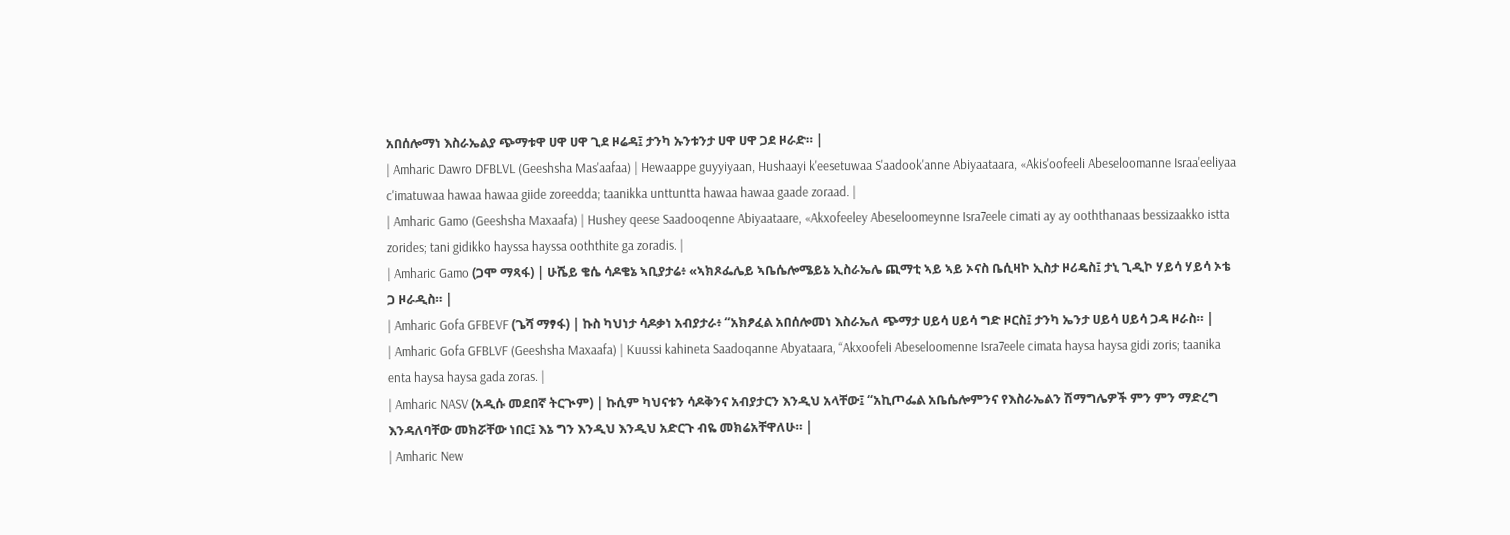አበሰሎማነ እስራኤልያ ጭማቱዋ ሀዋ ሀዋ ጊደ ዞሬዳ፤ ታንካ ኡንቱንታ ሀዋ ሀዋ ጋደ ዞራድ። |
| Amharic Dawro DFBLVL (Geeshsha Mas'aafaa) | Hewaappe guyyiyaan, Hushaayi k'eesetuwaa S'aadook'anne Abiyaataara, «Akis'oofeeli Abeseloomanne Israa'eeliyaa c'imatuwaa hawaa hawaa giide zoreedda; taanikka unttuntta hawaa hawaa gaade zoraad. |
| Amharic Gamo (Geeshsha Maxaafa) | Hushey qeese Saadooqenne Abiyaataare, «Akxofeeley Abeseloomeynne Isra7eele cimati ay ay ooththanaas bessizaakko istta zorides; tani gidikko hayssa hayssa ooththite ga zoradis. |
| Amharic Gamo (ጋሞ ማጻፋ) | ሁሼይ ቄሴ ሳዶቄኔ ኣቢያታሬ፥ «ኣክጾፌሌይ ኣቤሴሎሜይኔ ኢስራኤሌ ጪማቲ ኣይ ኣይ ኦናስ ቤሲዛኮ ኢስታ ዞሪዴስ፤ ታኒ ጊዲኮ ሃይሳ ሃይሳ ኦቴ ጋ ዞራዲስ። |
| Amharic Gofa GFBEVF (ጌሻ ማፃፋ) | ኩስ ካህነታ ሳዶቃነ አብያታራ፥ “አክፆፈል አበሰሎመነ እስራኤለ ጭማታ ሀይሳ ሀይሳ ግድ ዞርስ፤ ታንካ ኤንታ ሀይሳ ሀይሳ ጋዳ ዞራስ። |
| Amharic Gofa GFBLVF (Geeshsha Maxaafa) | Kuussi kahineta Saadoqanne Abyataara, “Akxoofeli Abeseloomenne Isra7eele cimata haysa haysa gidi zoris; taanika enta haysa haysa gada zoras. |
| Amharic NASV (አዲሱ መደበኛ ትርጒም) | ኩሲም ካህናቱን ሳዶቅንና አብያታርን እንዲህ አላቸው፤ “አኪጦፌል አቤሴሎምንና የእስራኤልን ሽማግሌዎች ምን ምን ማድረግ እንዳለባቸው መክሯቸው ነበር፤ እኔ ግን እንዲህ እንዲህ አድርጉ ብዬ መክሬአቸዋለሁ። |
| Amharic New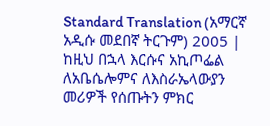Standard Translation (አማርኛ አዲሱ መደበኛ ትርጉም) 2005 | ከዚህ በኋላ እርሱና አኪጦፌል ለአቤሴሎምና ለእስራኤላውያን መሪዎች የሰጡትን ምክር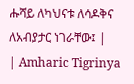ሑሻይ ለካህናቱ ለሳዶቅና ለአብያታር ነገራቸው፤ |
| Amharic Tigrinya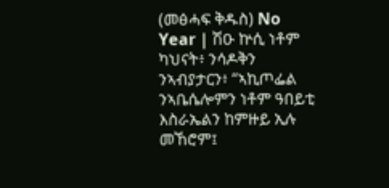(መፅሓፍ ቅዱስ) No Year | ሽዑ ኵሲ ነቶም ካህናት፥ ንሳዶቅን ንኣብያታርን፥ “ኣኪጦፌል ንኣቤሴሎምን ነቶም ዓበይቲ እስራኤልን ከምዙይ ኢሉ መኸሮም፤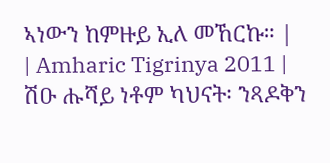ኣነውን ከምዙይ ኢለ መኸርኩ። |
| Amharic Tigrinya 2011 | ሽዑ ሑሻይ ነቶም ካህናት፡ ንጻዶቅን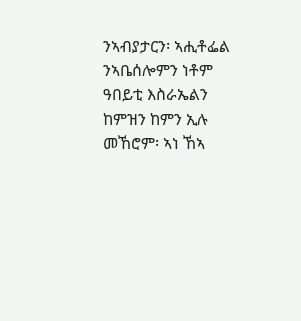ንኣብያታርን፡ ኣሒቶፌል ንኣቤሰሎምን ነቶም ዓበይቲ እስራኤልን ከምዝን ከምን ኢሉ መኸሮም፡ ኣነ ኸኣ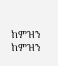ከምዝን ከምዝን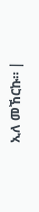ኢለ መኸርኩ። |